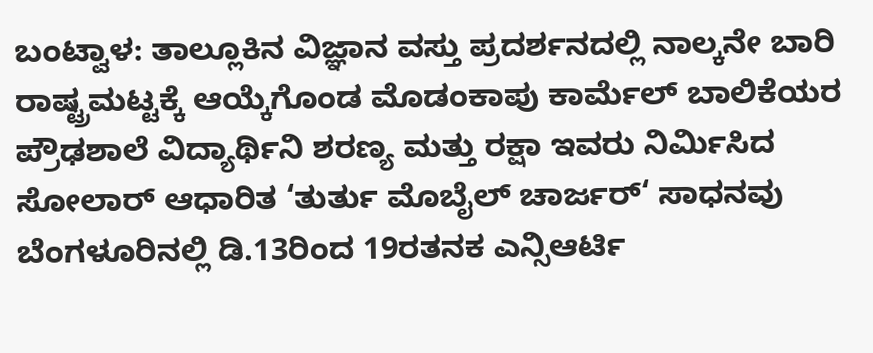ಬಂಟ್ವಾಳ: ತಾಲ್ಲೂಕಿನ ವಿಜ್ಞಾನ ವಸ್ತು ಪ್ರದರ್ಶನದಲ್ಲಿ ನಾಲ್ಕನೇ ಬಾರಿ ರಾಷ್ಟ್ರಮಟ್ಟಕ್ಕೆ ಆಯ್ಕೆಗೊಂಡ ಮೊಡಂಕಾಪು ಕಾರ್ಮೆಲ್ ಬಾಲಿಕೆಯರ ಪ್ರೌಢಶಾಲೆ ವಿದ್ಯಾರ್ಥಿನಿ ಶರಣ್ಯ ಮತ್ತು ರಕ್ಷಾ ಇವರು ನಿರ್ಮಿಸಿದ ಸೋಲಾರ್ ಆಧಾರಿತ ‘ತುರ್ತು ಮೊಬೈಲ್ ಚಾರ್ಜರ್‘ ಸಾಧನವು ಬೆಂಗಳೂರಿನಲ್ಲಿ ಡಿ.13ರಿಂದ 19ರತನಕ ಎನ್ಸಿಆರ್ಟಿ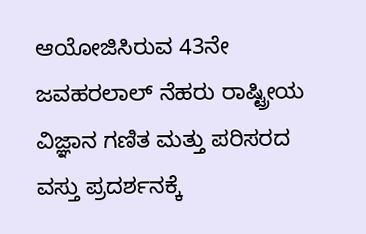ಆಯೋಜಿಸಿರುವ 43ನೇ ಜವಹರಲಾಲ್ ನೆಹರು ರಾಷ್ಟ್ರೀಯ ವಿಜ್ಞಾನ ಗಣಿತ ಮತ್ತು ಪರಿಸರದ ವಸ್ತು ಪ್ರದರ್ಶನಕ್ಕೆ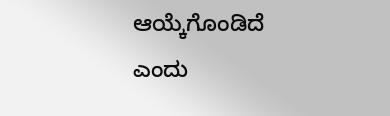ಆಯ್ಕೆಗೊಂಡಿದೆ ಎಂದು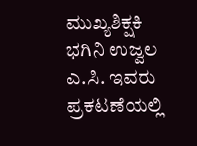ಮುಖ್ಯಶಿಕ್ಷಕಿ ಭಗಿನಿ ಉಜ್ವಲ ಎ.ಸಿ. ಇವರು ಪ್ರಕಟಣೆಯಲ್ಲಿ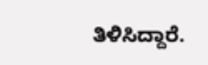ತಿಳಿಸಿದ್ದಾರೆ.